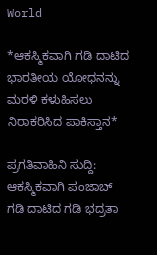World

*ಆಕಸ್ಮಿಕವಾಗಿ ಗಡಿ ದಾಟಿದ ಭಾರತೀಯ ಯೋಧನನ್ನು ಮರಳಿ ಕಳುಹಿಸಲು ನಿರಾಕರಿಸಿದ ಪಾಕಿಸ್ತಾನ*

ಪ್ರಗತಿವಾಹಿನಿ ಸುದ್ದಿ: ಆಕಸ್ಮಿಕವಾಗಿ ಪಂಜಾಬ್ ಗಡಿ ದಾಟಿದ ಗಡಿ ಭದ್ರತಾ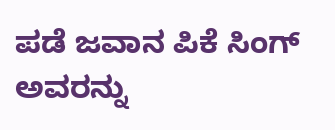ಪಡೆ ಜವಾನ ಪಿಕೆ ಸಿಂಗ್ ಅವರನ್ನು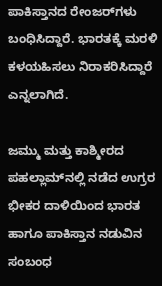ಪಾಕಿಸ್ತಾನದ ರೇಂಜರ್‌ಗಳು ಬಂಧಿಸಿದ್ದಾರೆ. ಭಾರತಕ್ಕೆ ಮರಳಿ ಕಳಯಹಿಸಲು ನಿರಾಕರಿಸಿದ್ದಾರೆ ಎನ್ನಲಾಗಿದೆ.

ಜಮ್ಮು ಮತ್ತು ಕಾಶ್ಮೀರದ ಪಹಲ್ಲಾಮ್‌ನಲ್ಲಿ ನಡೆದ ಉಗ್ರರ ಭೀಕರ ದಾಳಿಯಿಂದ ಭಾರತ ಹಾಗೂ ಪಾಕಿಸ್ತಾನ ನಡುವಿನ ಸಂಬಂಧ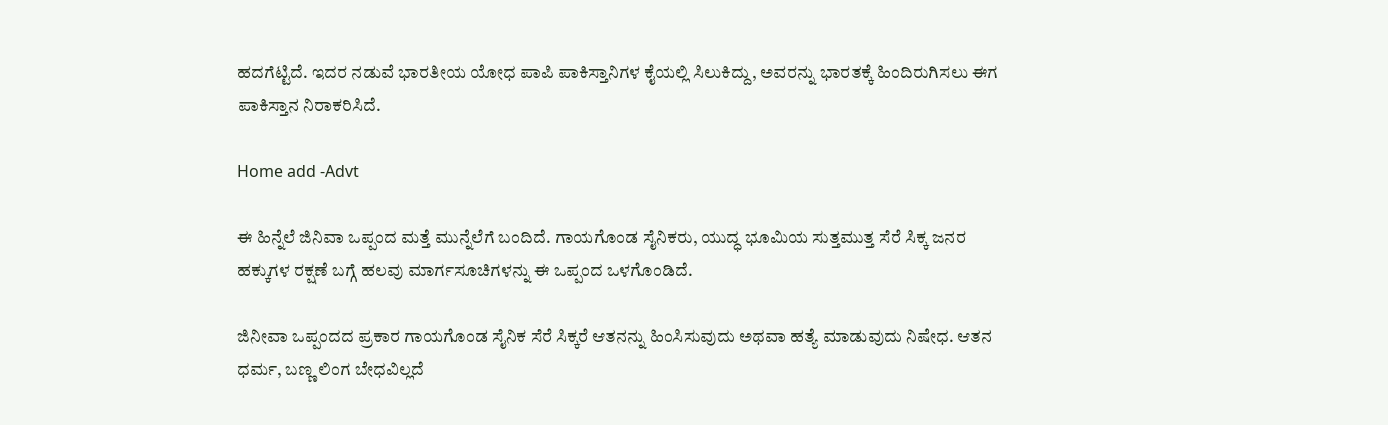ಹದಗೆಟ್ಟಿದೆ. ಇದರ ನಡುವೆ ಭಾರತೀಯ ಯೋಧ ಪಾಪಿ ಪಾಕಿಸ್ತಾನಿಗಳ ಕೈಯಲ್ಲಿ ಸಿಲುಕಿದ್ದು, ಅವರನ್ನು ಭಾರತಕ್ಕೆ ಹಿಂದಿರುಗಿಸಲು ಈಗ ಪಾಕಿಸ್ತಾನ ನಿರಾಕರಿಸಿದೆ.

Home add -Advt

ಈ ಹಿನ್ನೆಲೆ ಜಿನಿವಾ ಒಪ್ಪಂದ ಮತ್ತೆ ಮುನ್ನೆಲೆಗೆ ಬಂದಿದೆ. ಗಾಯಗೊಂಡ ಸೈನಿಕರು, ಯುದ್ಧ ಭೂಮಿಯ ಸುತ್ತಮುತ್ತ ಸೆರೆ ಸಿಕ್ಕ ಜನರ ಹಕ್ಕುಗಳ ರಕ್ಷಣೆ ಬಗ್ಗೆ ಹಲವು ಮಾರ್ಗಸೂಚಿಗಳನ್ನು ಈ ಒಪ್ಪಂದ ಒಳಗೊಂಡಿದೆ.

ಜಿನೀವಾ ಒಪ್ಪಂದದ ಪ್ರಕಾರ ಗಾಯಗೊಂಡ ಸೈನಿಕ ಸೆರೆ ಸಿಕ್ಕರೆ ಆತನನ್ನು ಹಿಂಸಿಸುವುದು ಅಥವಾ ಹತ್ಯೆ ಮಾಡುವುದು ನಿಷೇಧ. ಆತನ ಧರ್ಮ, ಬಣ್ಣ ಲಿಂಗ ಬೇಧವಿಲ್ಲದೆ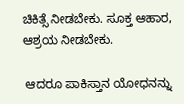ಚಿಕಿತ್ಸೆ ನೀಡಬೇಕು. ಸೂಕ್ತ ಆಹಾರ, ಆಶ್ರಯ ನೀಡಬೇಕು.

 ಆದರೂ ಪಾಕಿಸ್ತಾನ ಯೋಧನನ್ನು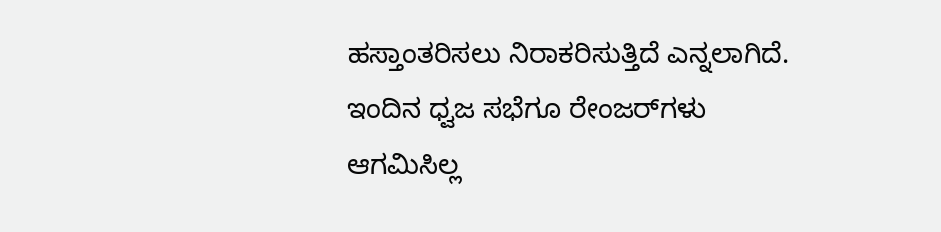ಹಸ್ತಾಂತರಿಸಲು ನಿರಾಕರಿಸುತ್ತಿದೆ ಎನ್ನಲಾಗಿದೆ. ಇಂದಿನ ಧ್ವಜ ಸಭೆಗೂ ರೇಂಜರ್‌ಗಳು ಆಗಮಿಸಿಲ್ಲ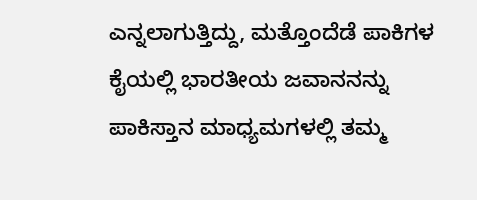ಎನ್ನಲಾಗುತ್ತಿದ್ದು, ಮತ್ತೊಂದೆಡೆ ಪಾಕಿಗಳ ಕೈಯಲ್ಲಿ ಭಾರತೀಯ ಜವಾನನನ್ನು ಪಾಕಿಸ್ತಾನ ಮಾಧ್ಯಮಗಳಲ್ಲಿ ತಮ್ಮ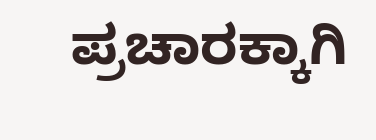ಪ್ರಚಾರಕ್ಕಾಗಿ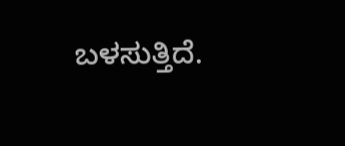ಬಳಸುತ್ತಿದೆ.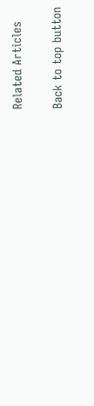Related Articles

Back to top button